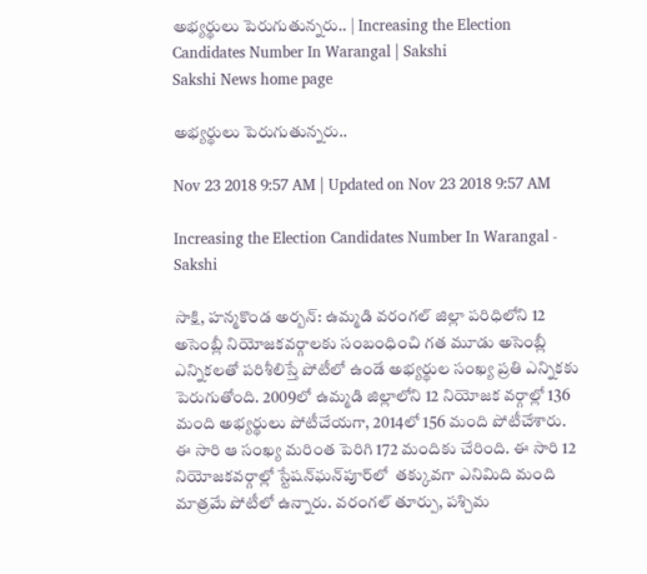అభ్యర్థులు పెరుగుతున్నరు.. | Increasing the Election Candidates Number In Warangal | Sakshi
Sakshi News home page

అభ్యర్థులు పెరుగుతున్నరు..

Nov 23 2018 9:57 AM | Updated on Nov 23 2018 9:57 AM

Increasing the Election Candidates Number In Warangal - Sakshi

సాక్షి, హన్మకొండ అర్బన్‌: ఉమ్మడి వరంగల్‌ జిల్లా పరిధిలోని 12 అసెంబ్లీ నియోజకవర్గాలకు సంబంధించి గత మూడు అసెంబ్లీ ఎన్నికలతో పరిశీలిస్తే పోటీలో ఉండే అభ్యర్థుల సంఖ్య ప్రతి ఎన్నికకు పెరుగుతోంది. 2009లో ఉమ్మడి జిల్లాలోని 12 నియోజక వర్గాల్లో 136 మంది అభ్యర్థులు పోటీచేయగా, 2014లో 156 మంది పోటీచేశారు. ఈ సారి ఆ సంఖ్య మరింత పెరిగి 172 మందికు చేరింది. ఈ సారి 12 నియోజకవర్గాల్లో స్టేషన్‌ఘన్‌పూర్‌లో  తక్కువగా ఎనిమిది మంది మాత్రమే పోటీలో ఉన్నారు. వరంగల్‌ తూర్పు, పశ్చిమ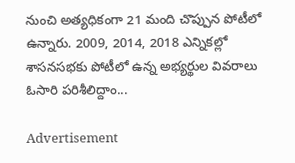నుంచి అత్యధికంగా 21 మంది చొప్పున పోటీలో ఉన్నారు. 2009, 2014, 2018 ఎన్నికల్లో శాసనసభకు పోటీలో ఉన్న అభ్యర్థుల వివరాలు ఓసారి పరిశీలిద్దాం...

Advertisement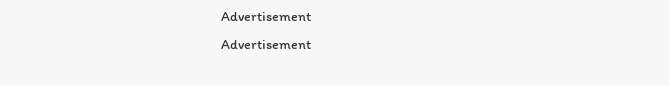Advertisement
Advertisement